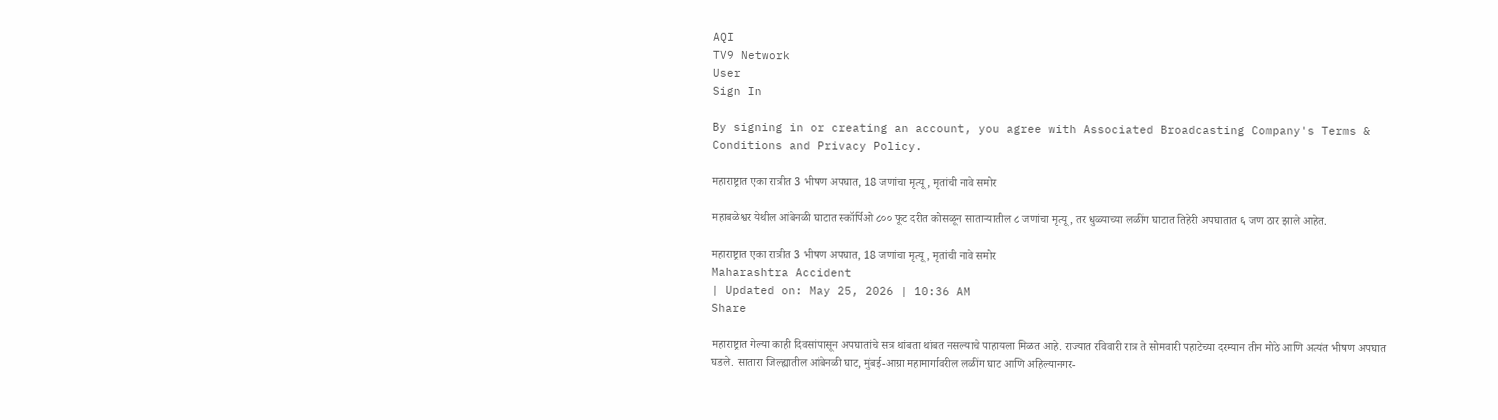AQI
TV9 Network
User
Sign In

By signing in or creating an account, you agree with Associated Broadcasting Company's Terms & Conditions and Privacy Policy.

महाराष्ट्रात एका रात्रीत 3 भीषण अपघात, 18 जणांचा मृत्यू, मृतांची नावे समोर

महाबळेश्वर येथील आंबेनळी घाटात स्कॉर्पिओ ८०० फूट दरीत कोसळून साताऱ्यातील ८ जणांचा मृत्यू, तर धुळ्याच्या लळींग घाटात तिहेरी अपघातात ६ जण ठार झाले आहेत.

महाराष्ट्रात एका रात्रीत 3 भीषण अपघात, 18 जणांचा मृत्यू, मृतांची नावे समोर
Maharashtra Accident
| Updated on: May 25, 2026 | 10:36 AM
Share

महाराष्ट्रात गेल्या काही दिवसांपासून अपघातांचे सत्र थांबता थांबत नसल्याचे पाहायला मिळत आहे. राज्यात रविवारी रात्र ते सोमवारी पहाटेच्या दरम्यान तीन मोठे आणि अत्यंत भीषण अपघात घडले. सातारा जिल्ह्यातील आंबेनळी घाट, मुंबई-आग्रा महामार्गावरील लळींग घाट आणि अहिल्यानगर-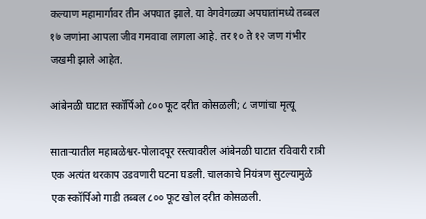कल्याण महामार्गावर तीन अपघात झाले. या वेगवेगळ्या अपघातांमध्ये तब्बल १७ जणांना आपला जीव गमवावा लागला आहे. तर १० ते १२ जण गंभीर जखमी झाले आहेत.

आंबेनळी घाटात स्कॉर्पिओ ८०० फूट दरीत कोसळली; ८ जणांचा मृत्यू

साताऱ्यातील महाबळेश्वर-पोलादपूर रस्त्यावरील आंबेनळी घाटात रविवारी रात्री एक अत्यंत थरकाप उडवणारी घटना घडली. चालकाचे नियंत्रण सुटल्यामुळे एक स्कॉर्पिओ गाडी तब्बल ८०० फूट खोल दरीत कोसळली.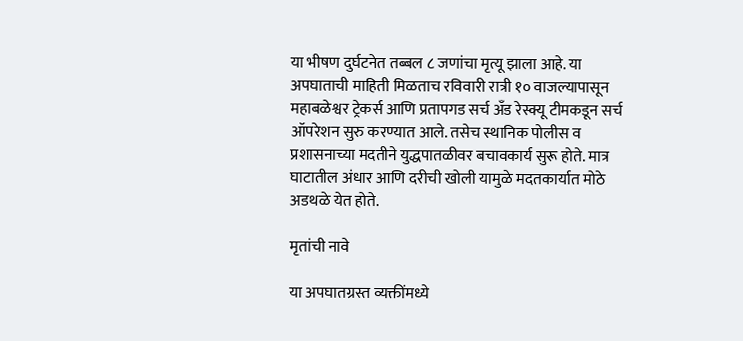या भीषण दुर्घटनेत तब्बल ८ जणांचा मृत्यू झाला आहे. या अपघाताची माहिती मिळताच रविवारी रात्री १० वाजल्यापासून महाबळेश्वर ट्रेकर्स आणि प्रतापगड सर्च अँड रेस्क्यू टीमकडून सर्च ऑपरेशन सुरु करण्यात आले. तसेच स्थानिक पोलीस व प्रशासनाच्या मदतीने युद्धपातळीवर बचावकार्य सुरू होते. मात्र घाटातील अंधार आणि दरीची खोली यामुळे मदतकार्यात मोठे अडथळे येत होते.

मृतांची नावे

या अपघातग्रस्त व्यक्तींमध्ये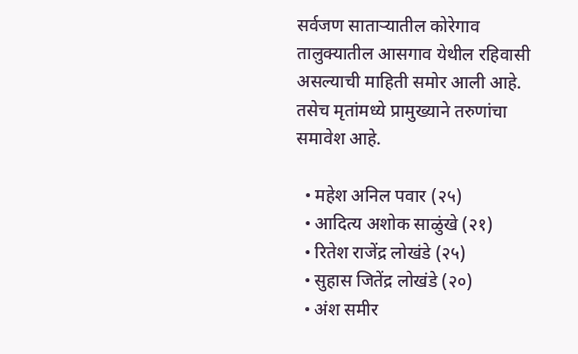सर्वजण साताऱ्यातील कोरेगाव तालुक्यातील आसगाव येथील रहिवासी असल्याची माहिती समोर आली आहे. तसेच मृतांमध्ये प्रामुख्याने तरुणांचा समावेश आहे.

  • महेश अनिल पवार (२५)
  • आदित्य अशोक साळुंखे (२१)
  • रितेश राजेंद्र लोखंडे (२५)
  • सुहास जितेंद्र लोखंडे (२०)
  • अंश समीर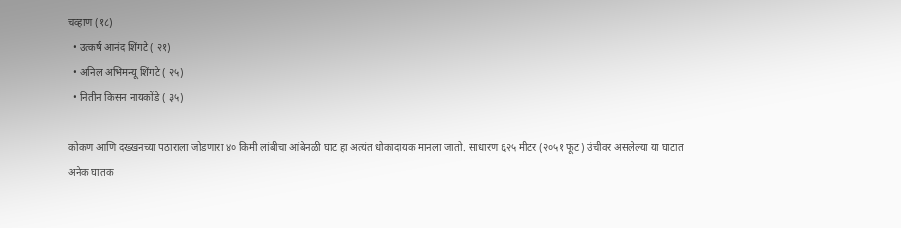चव्हाण (१८)
  • उत्कर्ष आनंद शिंगटे ( २१)
  • अनिल अभिमन्यू शिंगटे ( २५)
  • नितीन किसन नायकोंडे ( ३५)

कोकण आणि दख्खनच्या पठाराला जोडणारा ४० किमी लांबीचा आंबेनळी घाट हा अत्यंत धोकादायक मानला जातो. साधारण ६२५ मीटर (२०५१ फूट) उंचीवर असलेल्या या घाटात अनेक घातक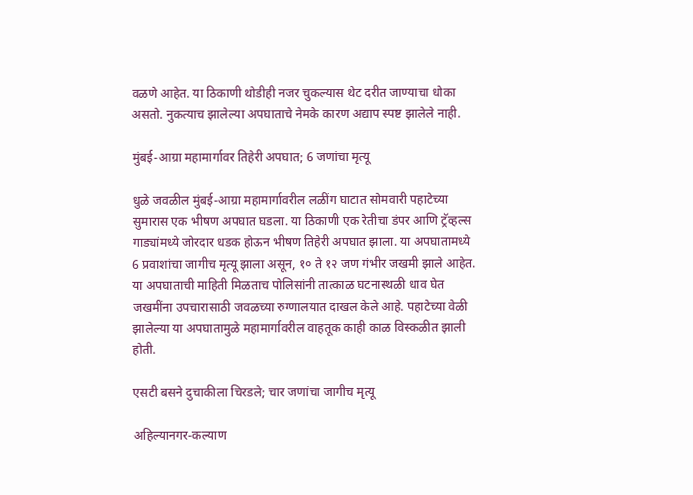वळणे आहेत. या ठिकाणी थोडीही नजर चुकल्यास थेट दरीत जाण्याचा धोका असतो. नुकत्याच झालेल्या अपघाताचे नेमके कारण अद्याप स्पष्ट झालेले नाही.

मुंबई-आग्रा महामार्गावर तिहेरी अपघात; 6 जणांचा मृत्यू

धुळे जवळील मुंबई-आग्रा महामार्गावरील लळींग घाटात सोमवारी पहाटेच्या सुमारास एक भीषण अपघात घडला. या ठिकाणी एक रेतीचा डंपर आणि ट्रॅव्हल्स गाड्यांमध्ये जोरदार धडक होऊन भीषण तिहेरी अपघात झाला. या अपघातामध्ये 6 प्रवाशांचा जागीच मृत्यू झाला असून, १० ते १२ जण गंभीर जखमी झाले आहेत. या अपघाताची माहिती मिळताच पोलिसांनी तात्काळ घटनास्थळी धाव घेत जखमींना उपचारासाठी जवळच्या रुग्णालयात दाखल केले आहे. पहाटेच्या वेळी झालेल्या या अपघातामुळे महामार्गावरील वाहतूक काही काळ विस्कळीत झाली होती.

एसटी बसने दुचाकीला चिरडले; चार जणांचा जागीच मृत्यू

अहिल्यानगर-कल्याण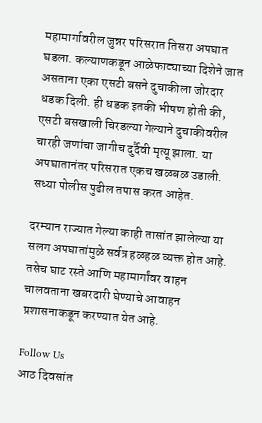महामार्गावरील जुन्नर परिसरात तिसरा अपघात घडला. कल्याणकडून आळेफाट्याच्या दिशेने जात असताना एका एसटी बसने दुचाकीला जोरदार धडक दिली. ही धडक इतकी भीषण होती की, एसटी बसखाली चिरडल्या गेल्याने दुचाकीवरील चारही जणांचा जागीच दुर्दैवी मृत्यू झाला. या अपघातानंतर परिसरात एकच खळबळ उडाली. सध्या पोलीस पुढील तपास करत आहेत.

दरम्यान राज्यात गेल्या काही तासांत झालेल्या या सलग अपघातांमुळे सर्वत्र हळहळ व्यक्त होत आहे. तसेच घाट रस्ते आणि महामार्गांवर वाहन चालवताना खबरदारी घेण्याचे आवाहन प्रशासनाकडून करण्यात येत आहे.

Follow Us
आठ दिवसांत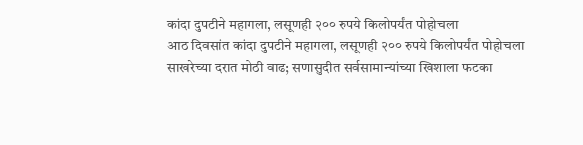कांदा दुपटीने महागला, लसूणही २०० रुपये किलोपर्यंत पोहोचला
आठ दिवसांत कांदा दुपटीने महागला, लसूणही २०० रुपये किलोपर्यंत पोहोचला
साखरेच्या दरात मोठी वाढ; सणासुदीत सर्वसामान्यांच्या खिशाला फटका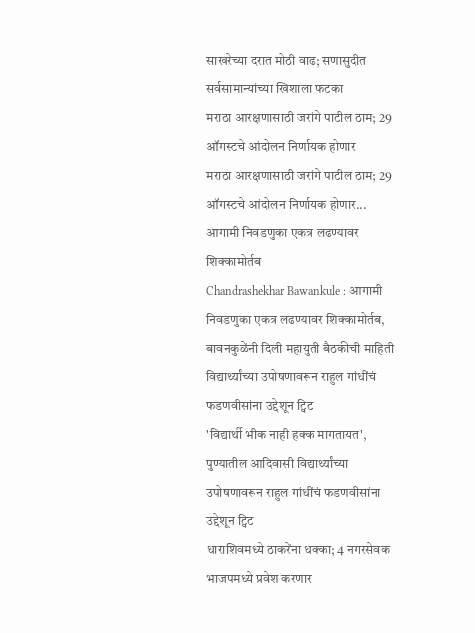साखरेच्या दरात मोठी वाढ; सणासुदीत सर्वसामान्यांच्या खिशाला फटका
मराठा आरक्षणासाठी जरांगे पाटील ठाम; 29 ऑगस्टचे आंदोलन निर्णायक होणार
मराठा आरक्षणासाठी जरांगे पाटील ठाम; 29 ऑगस्टचे आंदोलन निर्णायक होणार...
आगामी निवडणुका एकत्र लढण्यावर शिक्कामोर्तब
Chandrashekhar Bawankule : आगामी निवडणुका एकत्र लढण्यावर शिक्कामोर्तब, बावनकुळेंनी दिली महायुती बैठकीची माहिती
विद्यार्थ्यांच्या उपोषणावरून राहुल गांधींचं फडणवीसांना उद्देशून ट्विट
'विद्यार्थी भीक नाही हक्क मागतायत', पुण्यातील आदिवासी विद्यार्थ्यांच्या उपोषणावरून राहुल गांधींचं फडणवीसांना उद्देशून ट्विट
धाराशिवमध्ये ठाकरेंना धक्का; 4 नगरसेवक भाजपमध्ये प्रवेश करणार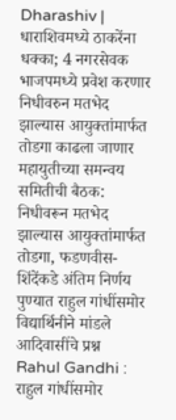Dharashiv | धाराशिवमध्ये ठाकरेंना धक्का; 4 नगरसेवक भाजपमध्ये प्रवेश करणार
निधीवरुन मतभेद झाल्यास आयुक्तांमार्फत तोडगा काढला जाणार
महायुतीच्या समन्वय समितीची बैठक: निधीवरून मतभेद झाल्यास आयुक्तांमार्फत तोडगा, फडणवीस-शिंदेंकडे अंतिम निर्णय
पुण्यात राहुल गांधींसमोर विद्यार्थिनीने मांडले आदिवासींचे प्रश्न
Rahul Gandhi : राहुल गांधींसमोर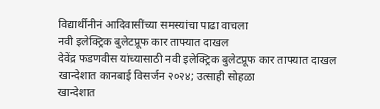विद्यार्थीनीनं आदिवासींच्या समस्यांचा पाढा वाचला
नवी इलेक्ट्रिक बुलेटप्रूफ कार ताफ्यात दाखल
देवेंद्र फडणवीस यांच्यासाठी नवी इलेक्ट्रिक बुलेटप्रूफ कार ताफ्यात दाखल
खान्देशात कानबाई विसर्जन २०२४; उत्साही सोहळा
खान्देशात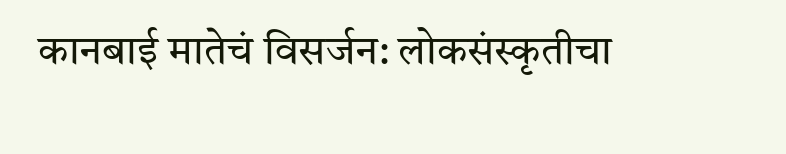कानबाई मातेचं विसर्जन: लोकसंस्कृतीचा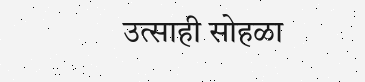उत्साही सोहळा